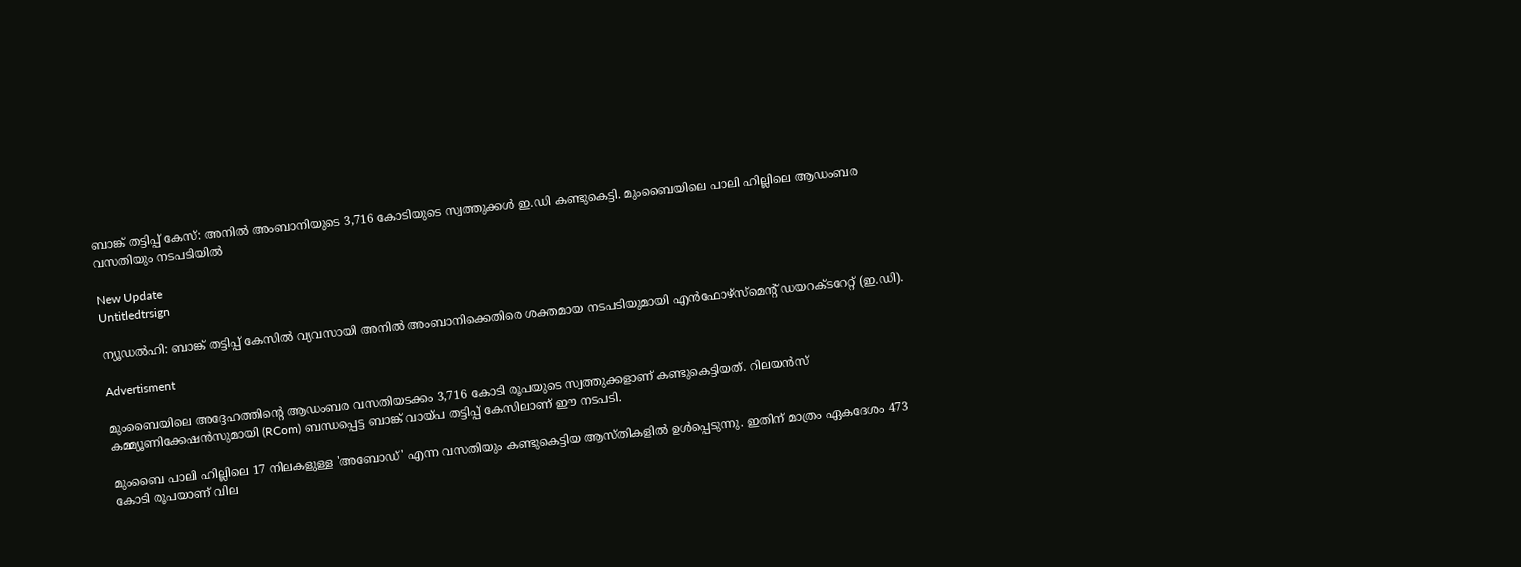ബാങ്ക് തട്ടിപ്പ് കേസ്: അനിൽ അംബാനിയുടെ 3,716 കോടിയുടെ സ്വത്തുക്കൾ ഇ.ഡി കണ്ടുകെട്ടി. മുംബൈയിലെ പാലി ഹില്ലിലെ ആഡംബര വസതിയും നടപടിയിൽ

New Update
Untitledtrsign

ന്യൂഡല്‍ഹി: ബാങ്ക് തട്ടിപ്പ് കേസിൽ വ്യവസായി അനിൽ അംബാനിക്കെതിരെ ശക്തമായ നടപടിയുമായി എൻഫോഴ്സ്‌മെന്റ് ഡയറക്ടറേറ്റ് (ഇ.ഡി).

Advertisment

മുംബൈയിലെ അദ്ദേഹത്തിന്റെ ആഡംബര വസതിയടക്കം 3,716 കോടി രൂപയുടെ സ്വത്തുക്കളാണ് കണ്ടുകെട്ടിയത്. റിലയൻസ് കമ്മ്യൂണിക്കേഷൻസുമായി (RCom) ബന്ധപ്പെട്ട ബാങ്ക് വായ്പ തട്ടിപ്പ് കേസിലാണ് ഈ നടപടി.

മുംബൈ പാലി ഹില്ലിലെ 17 നിലകളുള്ള 'അബോഡ്' എന്ന വസതിയും കണ്ടുകെട്ടിയ ആസ്തികളിൽ ഉൾപ്പെടുന്നു. ഇതിന് മാത്രം ഏകദേശം 473 കോടി രൂപയാണ് വില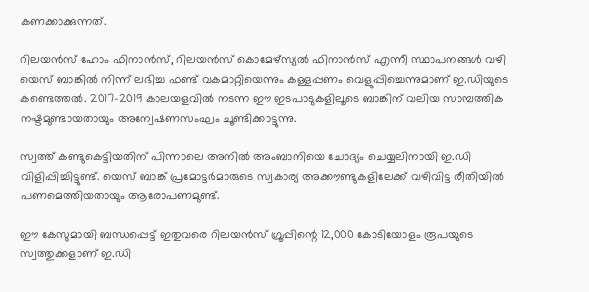കണക്കാക്കുന്നത്.

റിലയൻസ് ഹോം ഫിനാൻസ്, റിലയൻസ് കൊമേഴ്‌സ്യൽ ഫിനാൻസ് എന്നീ സ്ഥാപനങ്ങൾ വഴി യെസ് ബാങ്കിൽ നിന്ന് ലഭിച്ച ഫണ്ട് വകമാറ്റിയെന്നും കള്ളപ്പണം വെളുപ്പിച്ചെന്നുമാണ് ഇ.ഡിയുടെ കണ്ടെത്തൽ. 2017-2019 കാലയളവിൽ നടന്ന ഈ ഇടപാടുകളിലൂടെ ബാങ്കിന് വലിയ സാമ്പത്തിക നഷ്ടമുണ്ടായതായും അന്വേഷണസംഘം ചൂണ്ടിക്കാട്ടുന്നു.

സ്വത്ത് കണ്ടുകെട്ടിയതിന് പിന്നാലെ അനിൽ അംബാനിയെ ചോദ്യം ചെയ്യലിനായി ഇ.ഡി വിളിപ്പിച്ചിട്ടുണ്ട്. യെസ് ബാങ്ക് പ്രമോട്ടർമാരുടെ സ്വകാര്യ അക്കൗണ്ടുകളിലേക്ക് വഴിവിട്ട രീതിയിൽ പണമെത്തിയതായും ആരോപണമുണ്ട്.

ഈ കേസുമായി ബന്ധപ്പെട്ട് ഇതുവരെ റിലയൻസ് ഗ്രൂപ്പിന്റെ 12,000 കോടിയോളം രൂപയുടെ സ്വത്തുക്കളാണ് ഇ.ഡി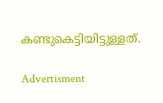കണ്ടുകെട്ടിയിട്ടുള്ളത്.

Advertisment